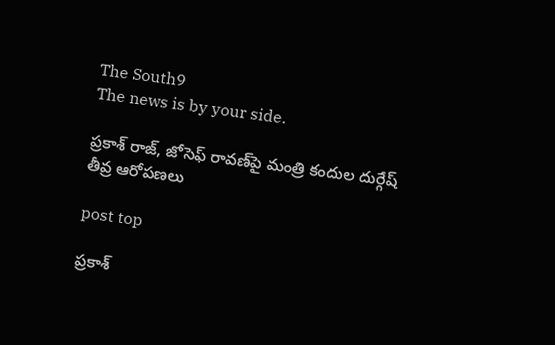The South9
The news is by your side.

ప్రకాశ్ రాజ్, జోసెఫ్ రావణ్‌పై మంత్రి కందుల దుర్గేష్ తీవ్ర ఆరోపణలు

post top

ప్రకాశ్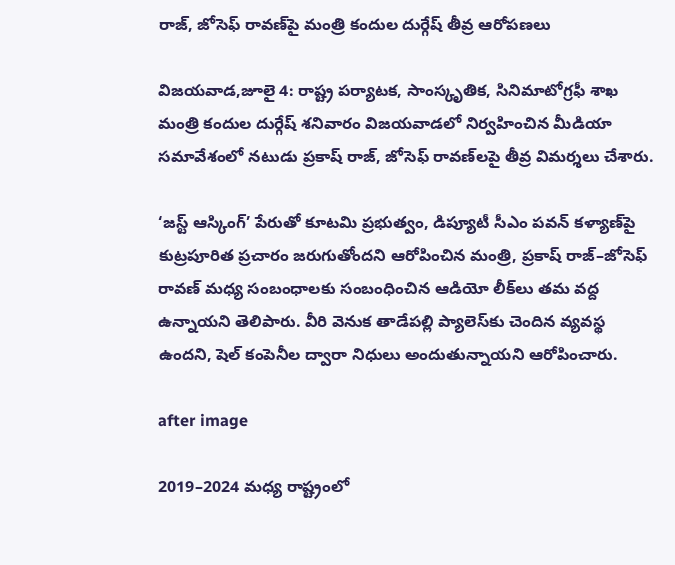రాజ్, జోసెఫ్ రావణ్‌పై మంత్రి కందుల దుర్గేష్ తీవ్ర ఆరోపణలు

విజయవాడ,జూలై 4: రాష్ట్ర పర్యాటక, సాంస్కృతిక, సినిమాటోగ్రఫీ శాఖ మంత్రి కందుల దుర్గేష్ శనివారం విజయవాడలో నిర్వహించిన మీడియా సమావేశంలో నటుడు ప్రకాష్ రాజ్, జోసెఫ్ రావణ్‌లపై తీవ్ర విమర్శలు చేశారు.

‘జస్ట్ ఆస్కింగ్’ పేరుతో కూటమి ప్రభుత్వం, డిప్యూటీ సీఎం పవన్ కళ్యాణ్‌పై కుట్రపూరిత ప్రచారం జరుగుతోందని ఆరోపించిన మంత్రి, ప్రకాష్ రాజ్–జోసెఫ్ రావణ్ మధ్య సంబంధాలకు సంబంధించిన ఆడియో లీక్‌లు తమ వద్ద ఉన్నాయని తెలిపారు. వీరి వెనుక తాడేపల్లి ప్యాలెస్‌కు చెందిన వ్యవస్థ ఉందని, షెల్ కంపెనీల ద్వారా నిధులు అందుతున్నాయని ఆరోపించారు.

after image

2019–2024 మధ్య రాష్ట్రంలో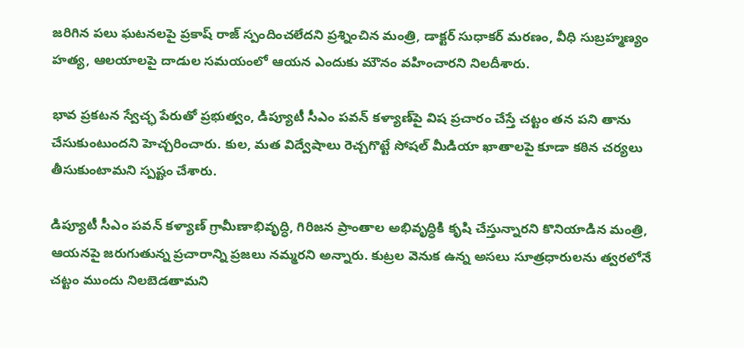జరిగిన పలు ఘటనలపై ప్రకాష్ రాజ్ స్పందించలేదని ప్రశ్నించిన మంత్రి, డాక్టర్ సుధాకర్ మరణం, వీధి సుబ్రహ్మణ్యం హత్య, ఆలయాలపై దాడుల సమయంలో ఆయన ఎందుకు మౌనం వహించారని నిలదీశారు.

భావ ప్రకటన స్వేచ్ఛ పేరుతో ప్రభుత్వం, డిప్యూటీ సీఎం పవన్ కళ్యాణ్‌పై విష ప్రచారం చేస్తే చట్టం తన పని తాను చేసుకుంటుందని హెచ్చరించారు. కుల, మత విద్వేషాలు రెచ్చగొట్టే సోషల్ మీడియా ఖాతాలపై కూడా కఠిన చర్యలు తీసుకుంటామని స్పష్టం చేశారు.

డిప్యూటీ సీఎం పవన్ కళ్యాణ్ గ్రామీణాభివృద్ధి, గిరిజన ప్రాంతాల అభివృద్ధికి కృషి చేస్తున్నారని కొనియాడిన మంత్రి, ఆయనపై జరుగుతున్న ప్రచారాన్ని ప్రజలు నమ్మరని అన్నారు. కుట్రల వెనుక ఉన్న అసలు సూత్రధారులను త్వరలోనే చట్టం ముందు నిలబెడతామని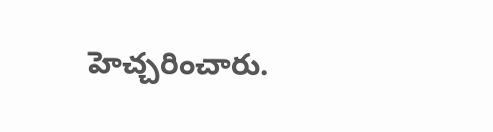హెచ్చరించారు.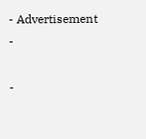- Advertisement -

-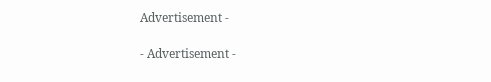Advertisement -

- Advertisement -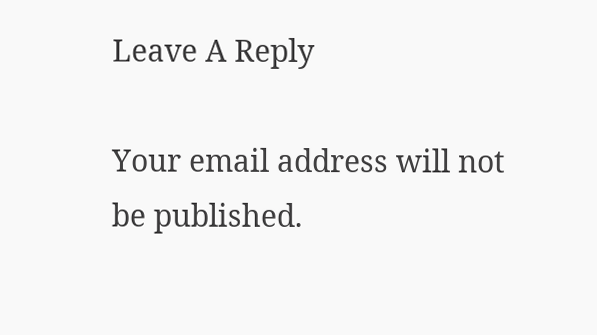Leave A Reply

Your email address will not be published.